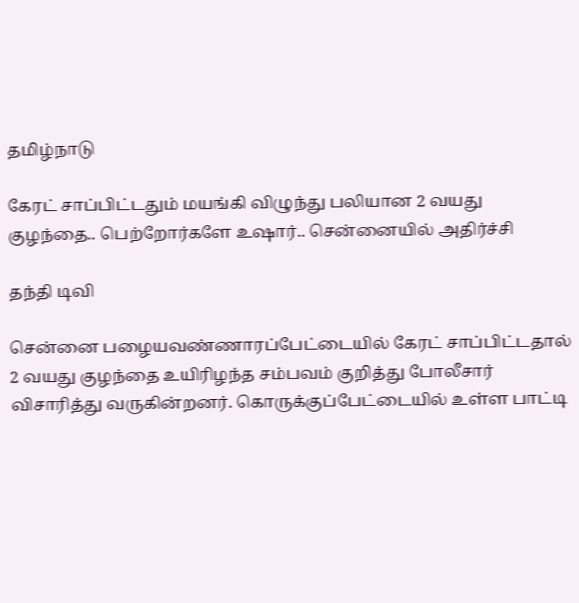தமிழ்நாடு

கேரட் சாப்பிட்டதும் மயங்கி விழுந்து பலியான 2 வயது குழந்தை.. பெற்றோர்களே உஷார்.. சென்னையில் அதிர்ச்சி

தந்தி டிவி

சென்னை பழையவண்ணாரப்பேட்டையில் கேரட் சாப்பிட்டதால் 2 வயது குழந்தை உயிரிழந்த சம்பவம் குறித்து போலீசார் விசாரித்து வருகின்றனர். கொருக்குப்பேட்டையில் உள்ள பாட்டி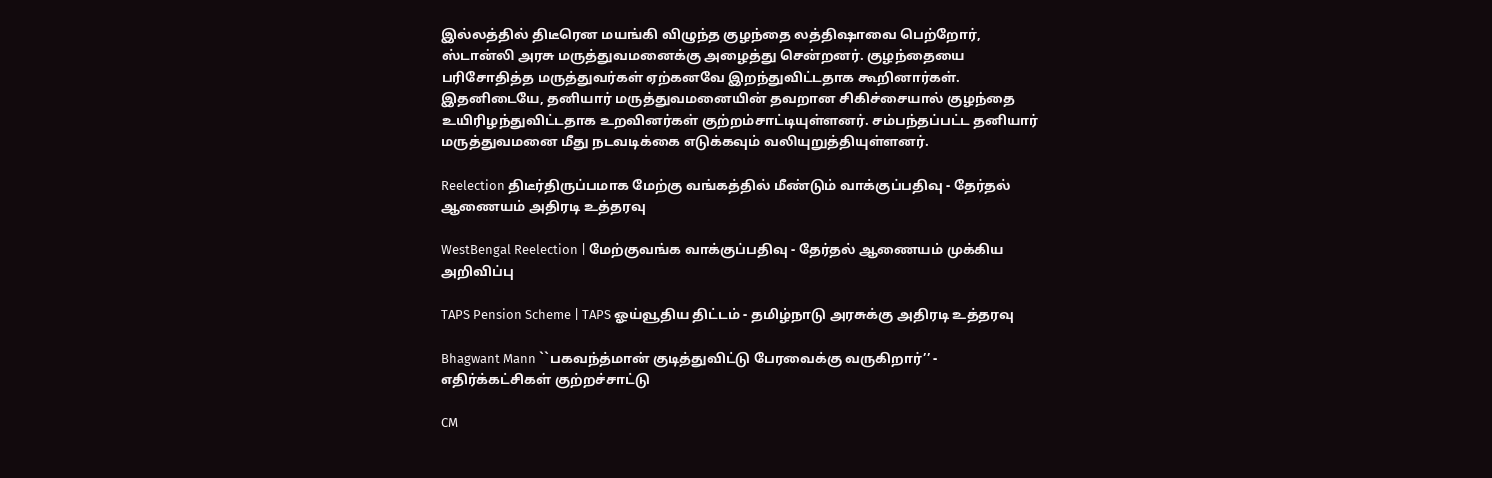இல்லத்தில் திடீரென மயங்கி விழுந்த குழந்தை லத்திஷாவை பெற்றோர், ஸ்டான்லி அரசு மருத்துவமனைக்கு அழைத்து சென்றனர். குழந்தையை பரிசோதித்த மருத்துவர்கள் ஏற்கனவே இறந்துவிட்டதாக கூறினார்கள். இதனிடையே, தனியார் மருத்துவமனையின் தவறான சிகிச்சையால் குழந்தை உயிரிழந்துவிட்டதாக உறவினர்கள் குற்றம்சாட்டியுள்ளனர். சம்பந்தப்பட்ட தனியார் மருத்துவமனை மீது நடவடிக்கை எடுக்கவும் வலியுறுத்தியுள்ளனர்.

Reelection திடீர்திருப்பமாக மேற்கு வங்கத்தில் மீண்டும் வாக்குப்பதிவு - தேர்தல் ஆணையம் அதிரடி உத்தரவு

WestBengal Reelection | மேற்குவங்க வாக்குப்பதிவு - தேர்தல் ஆணையம் முக்கிய அறிவிப்பு

TAPS Pension Scheme | TAPS ஓய்வூதிய திட்டம் - தமிழ்நாடு அரசுக்கு அதிரடி உத்தரவு

Bhagwant Mann ``பகவந்த்மான் குடித்துவிட்டு பேரவைக்கு வருகிறார்’’ - எதிர்க்கட்சிகள் குற்றச்சாட்டு

CM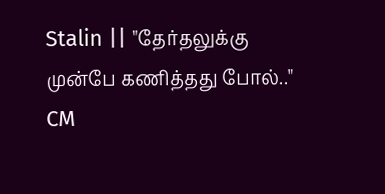Stalin || "தேர்தலுக்கு முன்பே கணித்தது போல்.." CM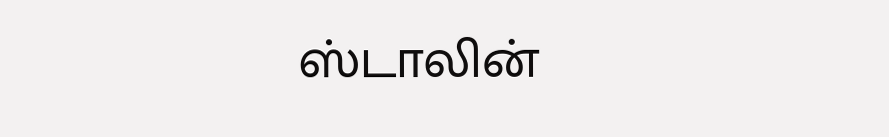ஸ்டாலின்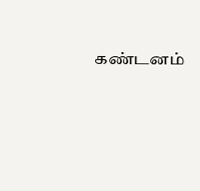கண்டனம்